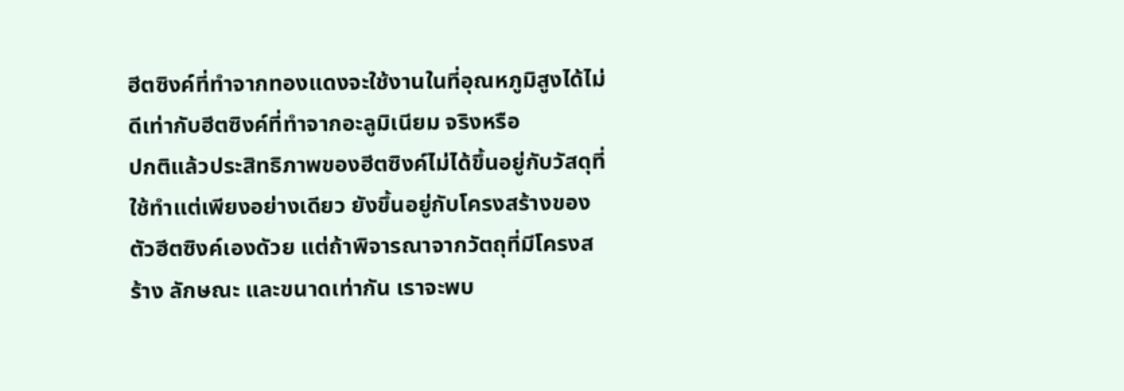ฮีตซิงค์ที่ทำจากทองแดงจะใช้งานในที่อุณหภูมิสูงได้ไม่ดีเท่ากับฮีตซิงค์ที่ทำจากอะลูมิเนียม จริงหรือ
ปกติแล้วประสิทธิภาพของฮีตซิงค์ไม่ได้ขึ้นอยู่กับวัสดุที่ใช้ทำแต่เพียงอย่างเดียว ยังขึ้นอยู่กับโครงสร้างของตัวฮีตซิงค์เองดัวย แต่ถ้าพิจารณาจากวัตถุที่มีโครงสร้าง ลักษณะ และขนาดเท่ากัน เราจะพบ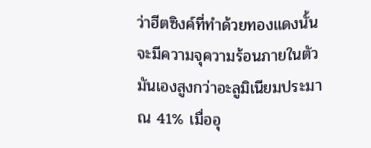ว่าฮีตซิงค์ที่ทำด้วยทองแดงนั้น จะมีความจุความร้อนภายในตัวมันเองสูงกว่าอะลูมิเนียมประมาณ 41% เมื่ออุ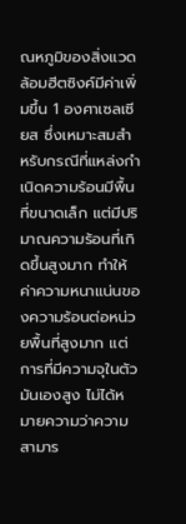ณหภูมิของสิ่งแวดล้อมฮีตซิงค์มีค่าเพิ่มขึ้น 1 องศาเซลเซียส ซึ่งเหมาะสมสำหรับกรณีที่แหล่งกำเนิดความร้อนมีพื้นที่ขนาดเล็ก แต่มีปริมาณความร้อนที่เกิดขึ้นสูงมาก ทำให้ค่าความหนาแน่นของความร้อนต่อหน่วยพื้นที่สูงมาก แต่การที่มีความจุในตัวมันเองสูง ไม่ได้หมายความว่าความสามาร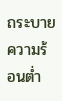ถระบายความร้อนต่ำ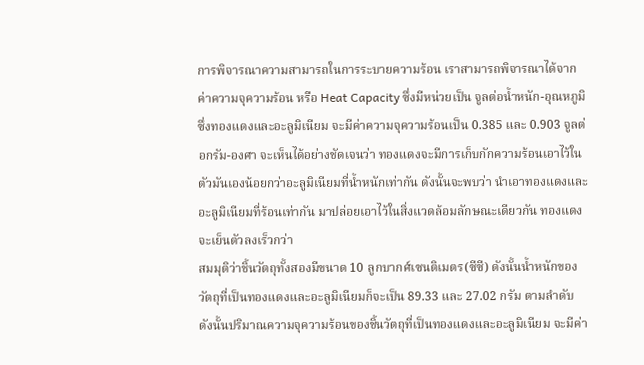การพิจารณาความสามารถในการระบายความร้อน เราสามารถพิจารณาได้จากค่าความจุความร้อน หรือ Heat Capacity ซึ่งมีหน่วยเป็น จูลต่อน้ำหนัก-อุณหภูมิ ซึ่งทองแดงและอะลูมิเนียม จะมีค่าความจุความร้อนเป็น 0.385 และ 0.903 จูลต่อกรัม-องศา จะเห็นได้อย่างชัดเจนว่า ทองแดงจะมีการเก็บกักความร้อนเอาไว้ในตัวมันเองน้อยกว่าอะลูมิเนียมที่น้ำหนักเท่ากัน ดังนั้นจะพบว่า นำเอาทองแดงและอะลูมิเนียมที่ร้อนเท่ากัน มาปล่อยเอาไว้ในสิ่งแวดล้อมลักษณะเดียวกัน ทองแดงจะเย็นตัวลงเร็วกว่า
สมมุติว่าชิ้นวัตถุทั้งสองมีขนาด 10 ลูกบากศ์เซนติเมตร(ซีซี) ดังนั้นน้ำหนักของวัตถุที่เป็นทองแดงและอะลูมิเนียมก็จะเป็น 89.33 และ 27.02 กรัม ตามลำดับ ดังนั้นปริมาณความจุความร้อนของชิ้นวัตถุที่เป็นทองแดงและอะลูมิเนียม จะมีค่า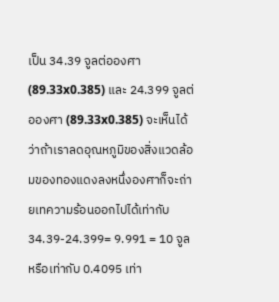เป็น 34.39 จูลต่อองศา (89.33x0.385) และ 24.399 จูลต่อองศา (89.33x0.385) จะเห็นได้ว่าถ้าเราลดอุณหภูมิของสิ่งแวดล้อมของทองแดงลงหนึ่งองศาก็จะถ่ายเทความร้อนออกไปได้เท่ากับ 34.39-24.399= 9.991 = 10 จูล หรือเท่ากับ 0.4095 เท่า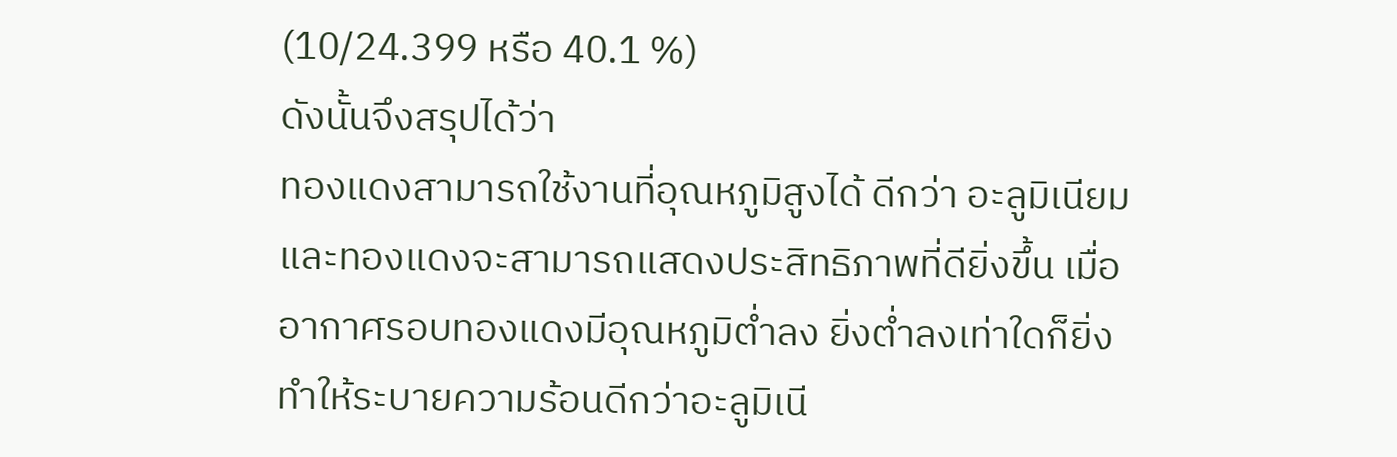(10/24.399 หรือ 40.1 %)
ดังนั้นจึงสรุปได้ว่า
ทองแดงสามารถใช้งานที่อุณหภูมิสูงได้ ดีกว่า อะลูมิเนียม และทองแดงจะสามารถแสดงประสิทธิภาพที่ดียิ่งขึ้น เมื่ออากาศรอบทองแดงมีอุณหภูมิต่ำลง ยิ่งต่ำลงเท่าใดก็ยิ่งทำให้ระบายความร้อนดีกว่าอะลูมิเนี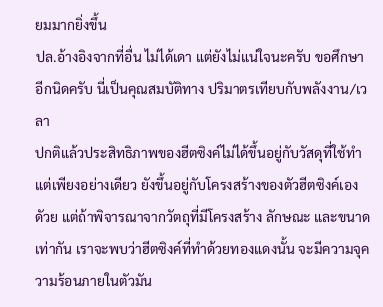ยมมากยิ่งขึ้น
ปล.อ้างอิงจากที่อื่น ไม่ได้เดา แต่ยังไม่แน่ใจนะครับ ขอศึกษาอีกนิดครับ นี่เป็นคุณสมบัติทาง ปริมาตรเทียบกับพลังงาน/เวลา
ปกติแล้วประสิทธิภาพของฮีตซิงค์ไม่ได้ขึ้นอยู่กับวัสดุที่ใช้ทำแต่เพียงอย่างเดียว ยังขึ้นอยู่กับโครงสร้างของตัวฮีตซิงค์เองดัวย แต่ถ้าพิจารณาจากวัตถุที่มีโครงสร้าง ลักษณะ และขนาดเท่ากัน เราจะพบว่าฮีตซิงค์ที่ทำด้วยทองแดงนั้น จะมีความจุความร้อนภายในตัวมัน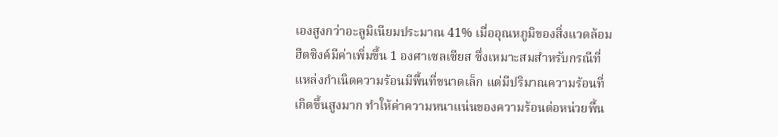เองสูงกว่าอะลูมิเนียมประมาณ 41% เมื่ออุณหภูมิของสิ่งแวดล้อมฮีตซิงค์มีค่าเพิ่มขึ้น 1 องศาเซลเซียส ซึ่งเหมาะสมสำหรับกรณีที่แหล่งกำเนิดความร้อนมีพื้นที่ขนาดเล็ก แต่มีปริมาณความร้อนที่เกิดขึ้นสูงมาก ทำให้ค่าความหนาแน่นของความร้อนต่อหน่วยพื้น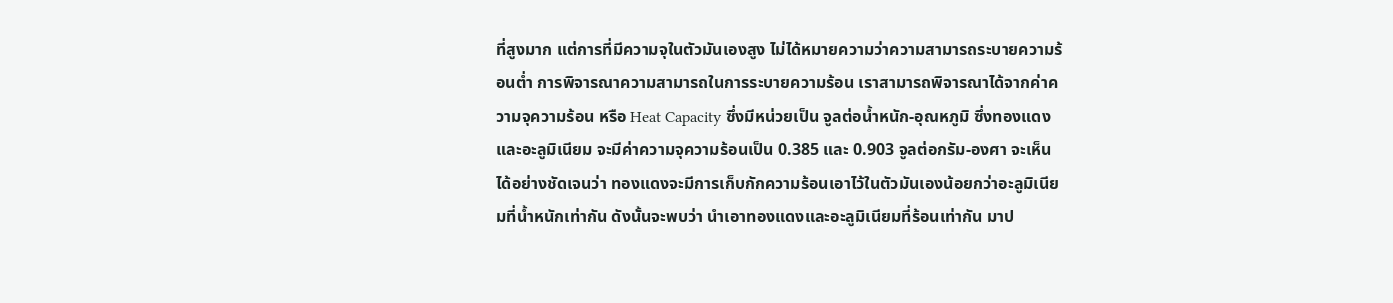ที่สูงมาก แต่การที่มีความจุในตัวมันเองสูง ไม่ได้หมายความว่าความสามารถระบายความร้อนต่ำ การพิจารณาความสามารถในการระบายความร้อน เราสามารถพิจารณาได้จากค่าความจุความร้อน หรือ Heat Capacity ซึ่งมีหน่วยเป็น จูลต่อน้ำหนัก-อุณหภูมิ ซึ่งทองแดงและอะลูมิเนียม จะมีค่าความจุความร้อนเป็น 0.385 และ 0.903 จูลต่อกรัม-องศา จะเห็นได้อย่างชัดเจนว่า ทองแดงจะมีการเก็บกักความร้อนเอาไว้ในตัวมันเองน้อยกว่าอะลูมิเนียมที่น้ำหนักเท่ากัน ดังนั้นจะพบว่า นำเอาทองแดงและอะลูมิเนียมที่ร้อนเท่ากัน มาป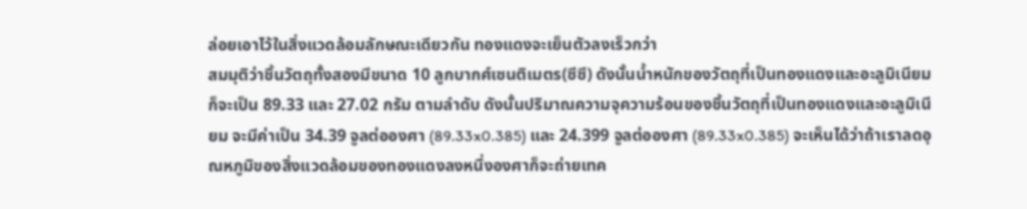ล่อยเอาไว้ในสิ่งแวดล้อมลักษณะเดียวกัน ทองแดงจะเย็นตัวลงเร็วกว่า
สมมุติว่าชิ้นวัตถุทั้งสองมีขนาด 10 ลูกบากศ์เซนติเมตร(ซีซี) ดังนั้นน้ำหนักของวัตถุที่เป็นทองแดงและอะลูมิเนียมก็จะเป็น 89.33 และ 27.02 กรัม ตามลำดับ ดังนั้นปริมาณความจุความร้อนของชิ้นวัตถุที่เป็นทองแดงและอะลูมิเนียม จะมีค่าเป็น 34.39 จูลต่อองศา (89.33x0.385) และ 24.399 จูลต่อองศา (89.33x0.385) จะเห็นได้ว่าถ้าเราลดอุณหภูมิของสิ่งแวดล้อมของทองแดงลงหนึ่งองศาก็จะถ่ายเทค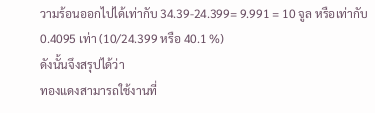วามร้อนออกไปได้เท่ากับ 34.39-24.399= 9.991 = 10 จูล หรือเท่ากับ 0.4095 เท่า (10/24.399 หรือ 40.1 %)
ดังนั้นจึงสรุปได้ว่า
ทองแดงสามารถใช้งานที่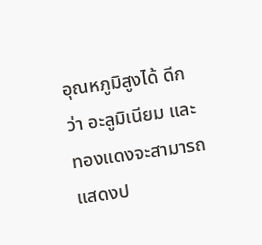อุณหภูมิสูงได้ ดีกว่า อะลูมิเนียม และทองแดงจะสามารถแสดงป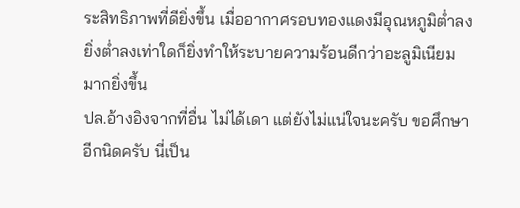ระสิทธิภาพที่ดียิ่งขึ้น เมื่ออากาศรอบทองแดงมีอุณหภูมิต่ำลง ยิ่งต่ำลงเท่าใดก็ยิ่งทำให้ระบายความร้อนดีกว่าอะลูมิเนียมมากยิ่งขึ้น
ปล.อ้างอิงจากที่อื่น ไม่ได้เดา แต่ยังไม่แน่ใจนะครับ ขอศึกษาอีกนิดครับ นี่เป็น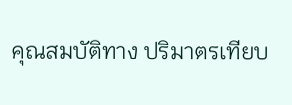คุณสมบัติทาง ปริมาตรเทียบ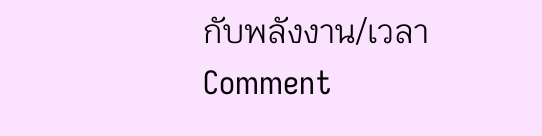กับพลังงาน/เวลา
Comment